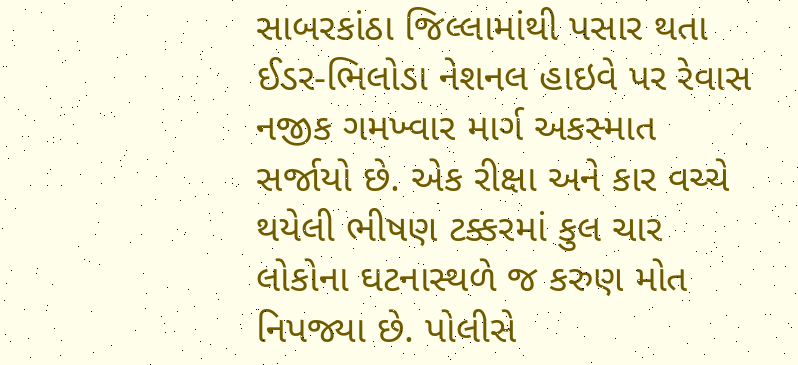સાબરકાંઠા જિલ્લામાંથી પસાર થતા ઈડર-ભિલોડા નેશનલ હાઇવે પર રેવાસ નજીક ગમખ્વાર માર્ગ અકસ્માત સર્જાયો છે. એક રીક્ષા અને કાર વચ્ચે થયેલી ભીષણ ટક્કરમાં કુલ ચાર લોકોના ઘટનાસ્થળે જ કરુણ મોત નિપજ્યા છે. પોલીસે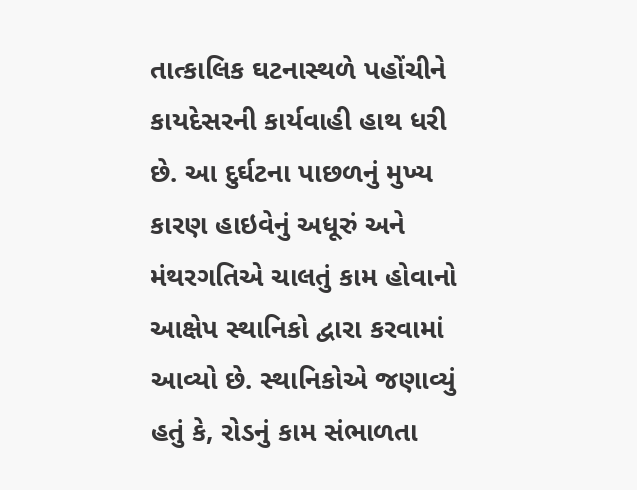તાત્કાલિક ઘટનાસ્થળે પહોંચીને કાયદેસરની કાર્યવાહી હાથ ધરી છે. આ દુર્ઘટના પાછળનું મુખ્ય કારણ હાઇવેનું અધૂરું અને મંથરગતિએ ચાલતું કામ હોવાનો આક્ષેપ સ્થાનિકો દ્વારા કરવામાં આવ્યો છે. સ્થાનિકોએ જણાવ્યું હતું કે, રોડનું કામ સંભાળતા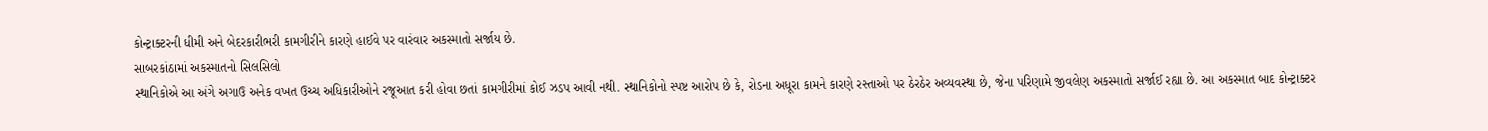કોન્ટ્રાક્ટરની ધીમી અને બેદરકારીભરી કામગીરીને કારણે હાઈવે પર વારંવાર અકસ્માતો સર્જાય છે.
સાબરકાંઠામાં અકસ્માતનો સિલસિલો
સ્થાનિકોએ આ અંગે અગાઉ અનેક વખત ઉચ્ચ અધિકારીઓને રજૂઆત કરી હોવા છતાં કામગીરીમાં કોઈ ઝડપ આવી નથી. સ્થાનિકોનો સ્પષ્ટ આરોપ છે કે, રોડના અધૂરા કામને કારણે રસ્તાઓ પર ઠેરઠેર અવ્યવસ્થા છે, જેના પરિણામે જીવલેણ અકસ્માતો સર્જાઈ રહ્યા છે. આ અકસ્માત બાદ કોન્ટ્રાક્ટર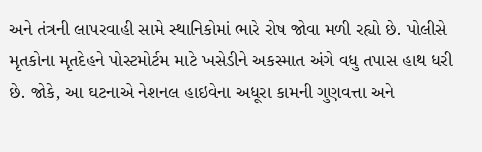અને તંત્રની લાપરવાહી સામે સ્થાનિકોમાં ભારે રોષ જોવા મળી રહ્યો છે. પોલીસે મૃતકોના મૃતદેહને પોસ્ટમોર્ટમ માટે ખસેડીને અકસ્માત અંગે વધુ તપાસ હાથ ધરી છે. જોકે, આ ઘટનાએ નેશનલ હાઇવેના અધૂરા કામની ગુણવત્તા અને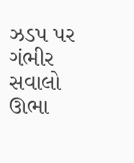ઝડપ પર ગંભીર સવાલો ઊભા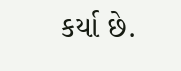કર્યા છે.